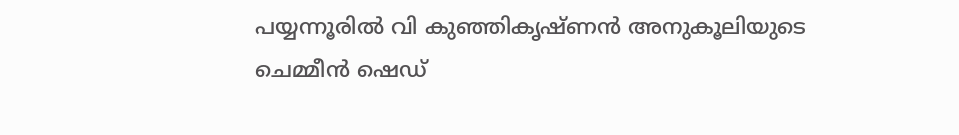പയ്യന്നൂരിൽ വി കുഞ്ഞികൃഷ്ണൻ അനുകൂലിയുടെ ചെമ്മീൻ ഷെഡ്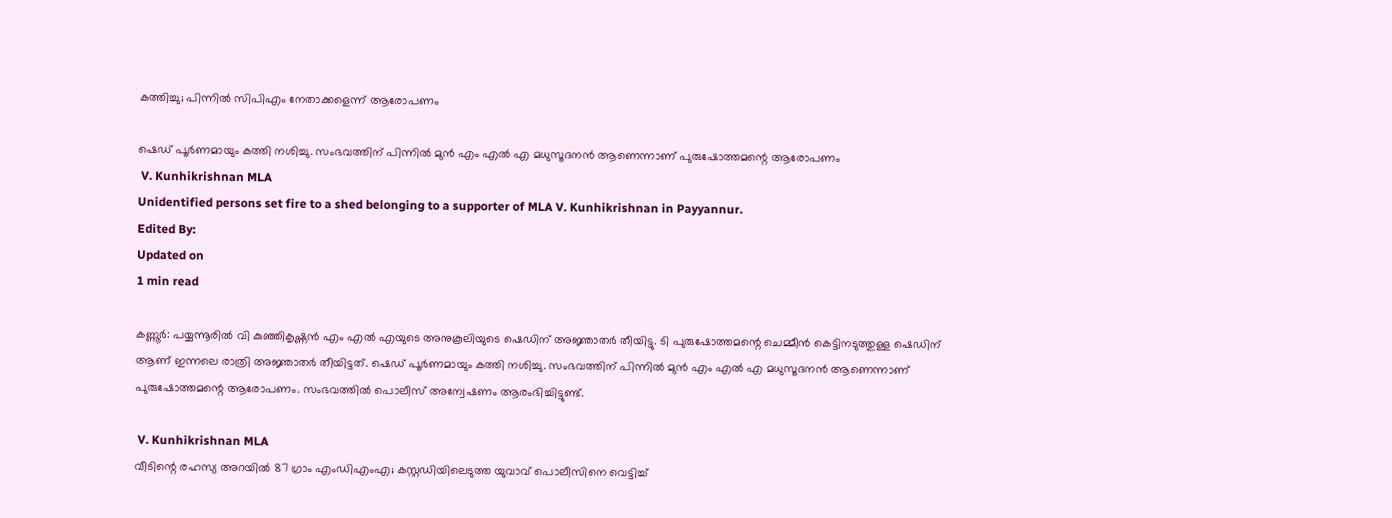കത്തിച്ചു; പിന്നിൽ സിപിഎം നേതാക്കളെന്ന് ആരോപണം

ഷെഡ് പൂർണമായും കത്തി നശിച്ചു. സംഭവത്തിന് പിന്നിൽ മുൻ എം എൽ എ മധുസൂദനൻ ആണെന്നാണ് പുരുഷോത്തമന്റെ ആരോപണം
 V. Kunhikrishnan MLA
Unidentified persons set fire to a shed belonging to a supporter of MLA V. Kunhikrishnan in Payyannur.
Edited By:
Updated on
1 min read

കണ്ണൂർ: പയ്യന്നൂരിൽ വി കുഞ്ഞികൃഷ്ണൻ എം എൽ എയുടെ അനുകൂലിയുടെ ഷെഡിന് അജ്ഞാതർ തീയിട്ടു. ടി പുരുഷോത്തമന്റെ ചെമ്മീൻ കെട്ടിനടുത്തുള്ള ഷെഡിന് ആണ് ഇന്നലെ രാത്രി അജ്ഞാതർ തീയിട്ടത്. ഷെഡ് പൂർണമായും കത്തി നശിച്ചു. സംഭവത്തിന് പിന്നിൽ മുൻ എം എൽ എ മധുസൂദനൻ ആണെന്നാണ് പുരുഷോത്തമന്റെ ആരോപണം. സംഭവത്തിൽ പൊലീസ് അന്വേഷണം ആരംഭിച്ചിട്ടുണ്ട്.

 V. Kunhikrishnan MLA
വീടിന്റെ രഹസ്യ അറയിൽ 87 ഗ്രാം എംഡിഎംഎ; കസ്റ്റഡിയിലെടുത്ത യുവാവ് പൊലീസിനെ വെട്ടിച്ച്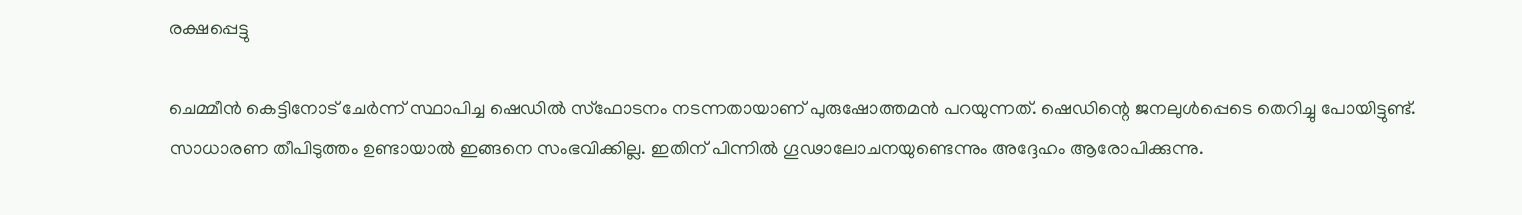രക്ഷപ്പെട്ടു

ചെമ്മീൻ കെട്ടിനോട് ചേർന്ന് സ്ഥാപിച്ച ഷെഡിൽ സ്ഫോടനം നടന്നതായാണ് പുരുഷോത്തമൻ പറയുന്നത്. ഷെഡിന്റെ ജനലുൾപ്പെടെ തെറിച്ചു പോയിട്ടുണ്ട്. സാധാരണ തീപിടുത്തം ഉണ്ടായാൽ ഇങ്ങനെ സംഭവിക്കില്ല. ഇതിന് പിന്നിൽ ഗൂഢാലോചനയുണ്ടെന്നും അദ്ദേഹം ആരോപിക്കുന്നു.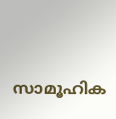സാമൂഹിക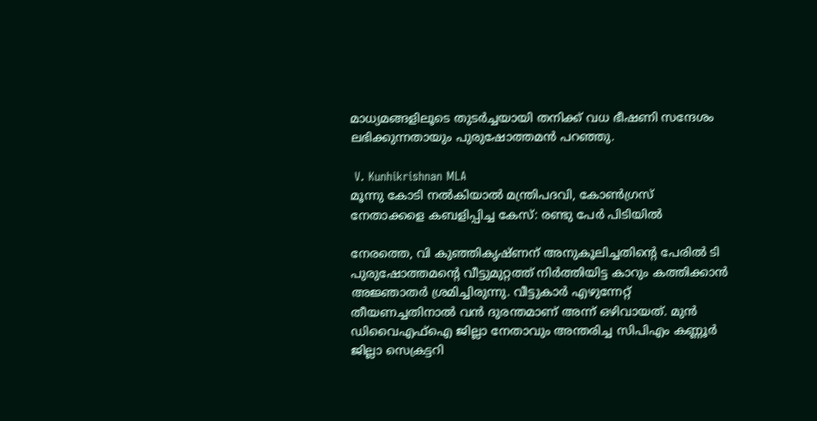മാധ്യമങ്ങളിലൂടെ തുടർച്ചയായി തനിക്ക് വധ ഭീഷണി സന്ദേശം ലഭിക്കുന്നതായും പുരുഷോത്തമൻ പറഞ്ഞു.

 V. Kunhikrishnan MLA
മൂന്നു കോടി നല്‍കിയാല്‍ മന്ത്രിപദവി, കോണ്‍ഗ്രസ് നേതാക്കളെ കബളിപ്പിച്ച കേസ്: രണ്ടു പേര്‍ പിടിയില്‍

നേരത്തെ, വി കുഞ്ഞികൃഷ്ണന് അനുകൂലിച്ചതിന്റെ പേരിൽ ടി പുരുഷോത്തമന്റെ വീട്ടുമുറ്റത്ത് നിര്‍ത്തിയിട്ട കാറും കത്തിക്കാന്‍ അജ്ഞാതർ ശ്രമിച്ചിരുന്നു. വീട്ടുകാര്‍ എഴുന്നേറ്റ് തീയണച്ചതിനാല്‍ വന്‍ ദുരന്തമാണ് അന്ന് ഒഴിവായത്. മുന്‍ ഡിവൈഎഫ്‌ഐ ജില്ലാ നേതാവും അന്തരിച്ച സിപിഎം കണ്ണൂര്‍ ജില്ലാ സെക്രട്ടറി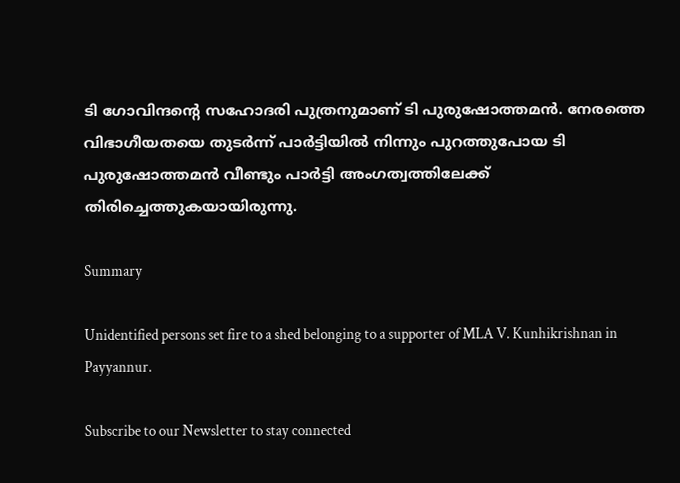ടി ഗോവിന്ദന്റെ സഹോദരി പുത്രനുമാണ് ടി പുരുഷോത്തമന്‍. നേരത്തെ വിഭാഗീയതയെ തുടര്‍ന്ന് പാര്‍ട്ടിയില്‍ നിന്നും പുറത്തുപോയ ടി പുരുഷോത്തമന്‍ വീണ്ടും പാര്‍ട്ടി അംഗത്വത്തിലേക്ക് തിരിച്ചെത്തുകയായിരുന്നു.

Summary

Unidentified persons set fire to a shed belonging to a supporter of MLA V. Kunhikrishnan in Payyannur.

Subscribe to our Newsletter to stay connected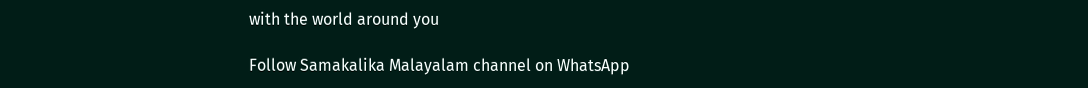with the world around you

Follow Samakalika Malayalam channel on WhatsApp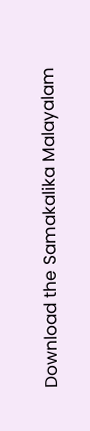Download the Samakalika Malayalam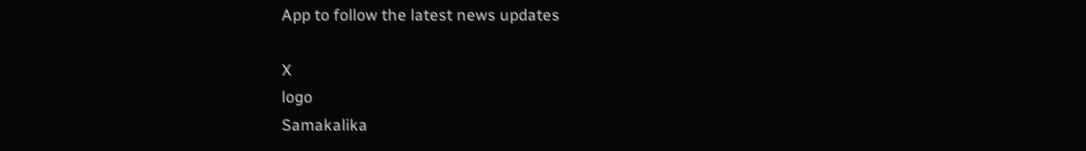App to follow the latest news updates

X
logo
Samakalika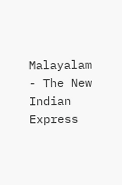Malayalam - The New Indian Express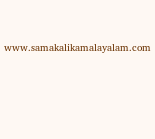www.samakalikamalayalam.com